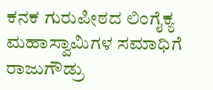ಕನಕ ಗುರುಪೀಠದ ಲಿಂಗೈಕ್ಯ ಮಹಾಸ್ವಾಮಿಗಳ ಸಮಾಧಿಗೆ ರಾಜುಗೌಡ್ರು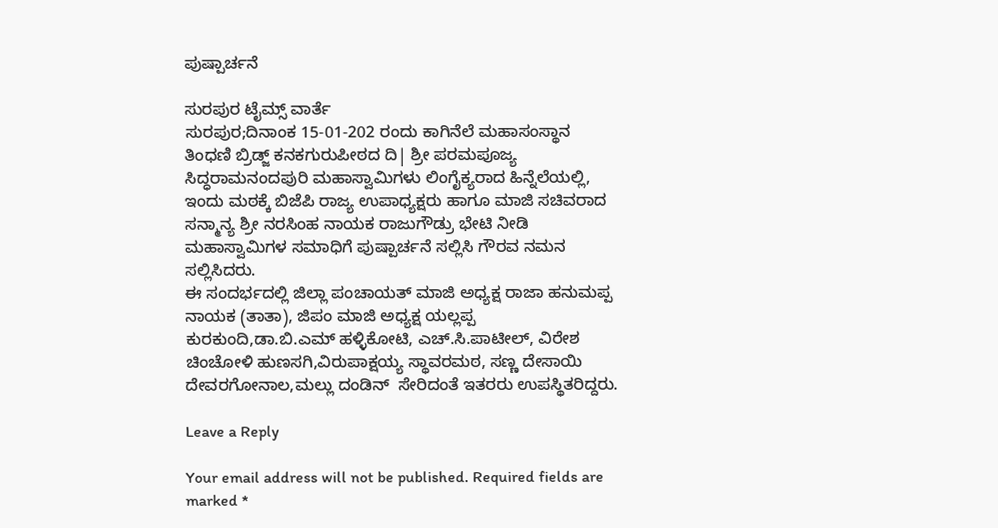ಪುಷ್ಪಾರ್ಚನೆ

ಸುರಪುರ ಟೈಮ್ಸ್ ವಾರ್ತೆ
ಸುರಪುರ;ದಿನಾಂಕ 15-01-202 ರಂದು ಕಾಗಿನೆಲೆ ಮಹಾಸಂಸ್ಥಾನ ತಿಂಧಣಿ ಬ್ರಿಡ್ಜ್ ಕನಕಗುರುಪೀಠದ ದಿ| ಶ್ರೀ ಪರಮಪೂಜ್ಯ ಸಿದ್ಧರಾಮನಂದಪುರಿ ಮಹಾಸ್ವಾಮಿಗಳು ಲಿಂಗೈಕ್ಯರಾದ ಹಿನ್ನೆಲೆಯಲ್ಲಿ, ಇಂದು ಮಠಕ್ಕೆ ಬಿಜೆಪಿ ರಾಜ್ಯ ಉಪಾಧ್ಯಕ್ಷರು ಹಾಗೂ ಮಾಜಿ ಸಚಿವರಾದ ಸನ್ಮಾನ್ಯ ಶ್ರೀ ನರಸಿಂಹ ನಾಯಕ ರಾಜುಗೌಡ್ರು ಭೇಟಿ ನೀಡಿ ಮಹಾಸ್ವಾಮಿಗಳ ಸಮಾಧಿಗೆ ಪುಷ್ಪಾರ್ಚನೆ ಸಲ್ಲಿಸಿ ಗೌರವ ನಮನ ಸಲ್ಲಿಸಿದರು.
ಈ ಸಂದರ್ಭದಲ್ಲಿ ಜಿಲ್ಲಾ ಪಂಚಾಯತ್ ಮಾಜಿ ಅಧ್ಯಕ್ಷ ರಾಜಾ ಹನುಮಪ್ಪ ನಾಯಕ (ತಾತಾ), ಜಿಪಂ ಮಾಜಿ ಅಧ್ಯಕ್ಷ ಯಲ್ಲಪ್ಪ ಕುರಕುಂದಿ,ಡಾ.ಬಿ.ಎಮ್ ಹಳ್ಳಿಕೋಟಿ, ಎಚ್.ಸಿ.ಪಾಟೀಲ್, ವಿರೇಶ ಚಿಂಚೋಳಿ ಹುಣಸಗಿ,ವಿರುಪಾಕ್ಷಯ್ಯ ಸ್ಥಾವರಮಠ, ಸಣ್ಣ ದೇಸಾಯಿ ದೇವರಗೋನಾಲ,ಮಲ್ಲು ದಂಡಿನ್  ಸೇರಿದಂತೆ ಇತರರು ಉಪಸ್ಥಿತರಿದ್ದರು.

Leave a Reply

Your email address will not be published. Required fields are marked *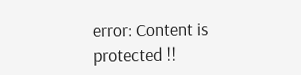error: Content is protected !!